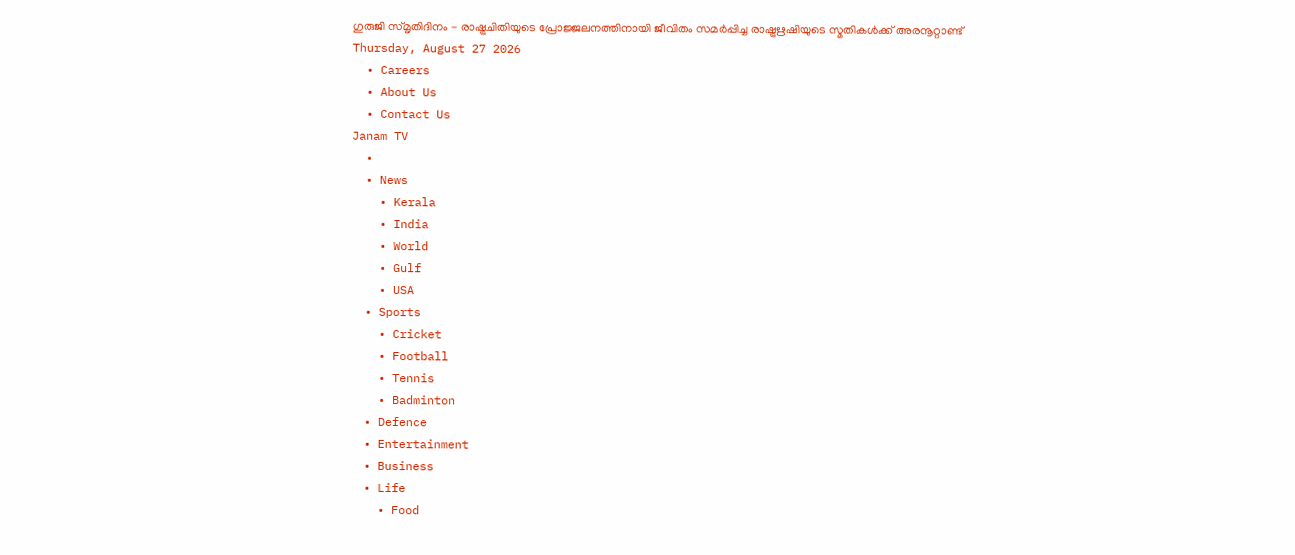ഗുരുജി സ്മൃതിദിനം - രാഷ്ട്രചിതിയുടെ പ്രോജ്ജലനത്തിനായി ജീവിതം സമർപ്പിച്ച രാഷ്ട്രഋഷിയുടെ സ്മതികൾക്ക് അരനൂറ്റാണ്ട്
Thursday, August 27 2026
  • Careers
  • About Us
  • Contact Us
Janam TV
  •
  • News
    • Kerala
    • India
    • World
    • Gulf
    • USA
  • Sports
    • Cricket
    • Football
    • Tennis
    • Badminton
  • Defence
  • Entertainment
  • Business
  • Life
    • Food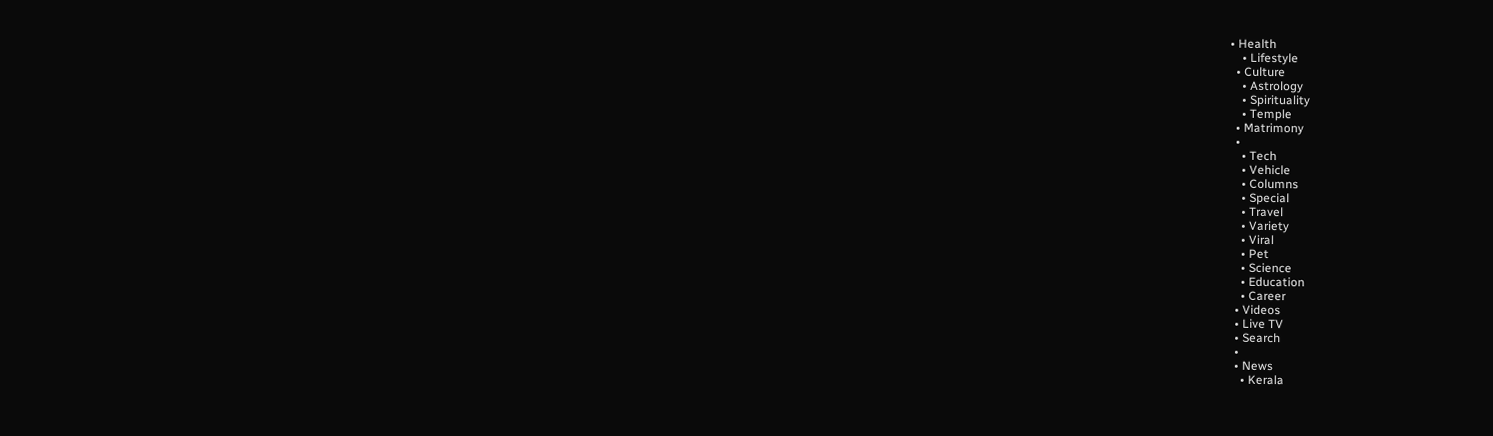• Health
    • Lifestyle
  • Culture
    • Astrology
    • Spirituality
    • Temple
  • Matrimony
  •
    • Tech
    • Vehicle
    • Columns
    • Special
    • Travel
    • Variety
    • Viral
    • Pet
    • Science
    • Education
    • Career
  • Videos
  • Live TV
  • Search
  •
  • News
    • Kerala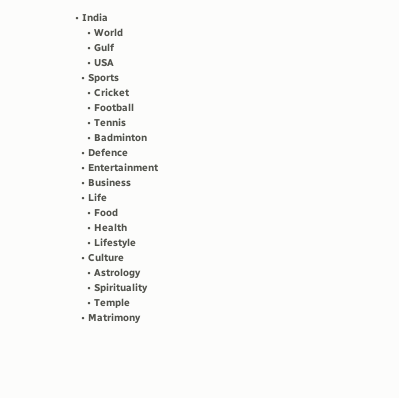• India
    • World
    • Gulf
    • USA
  • Sports
    • Cricket
    • Football
    • Tennis
    • Badminton
  • Defence
  • Entertainment
  • Business
  • Life
    • Food
    • Health
    • Lifestyle
  • Culture
    • Astrology
    • Spirituality
    • Temple
  • Matrimony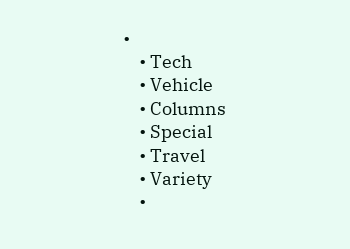•
    • Tech
    • Vehicle
    • Columns
    • Special
    • Travel
    • Variety
    •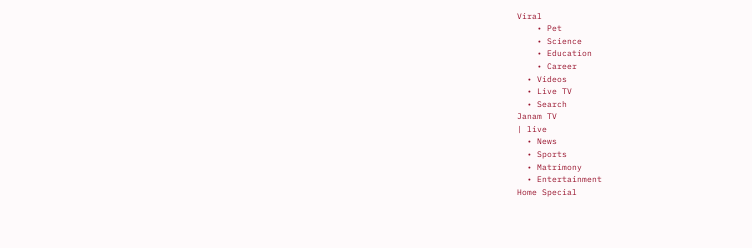Viral
    • Pet
    • Science
    • Education
    • Career
  • Videos
  • Live TV
  • Search
Janam TV
| live
  • News
  • Sports
  • Matrimony
  • Entertainment
Home Special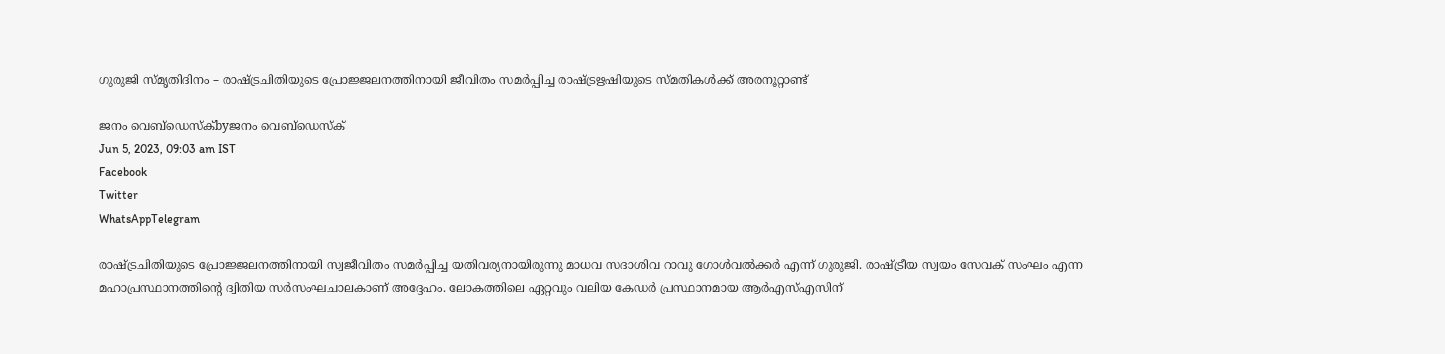ഗുരുജി സ്മൃതിദിനം – രാഷ്‌ട്രചിതിയുടെ പ്രോജ്ജലനത്തിനായി ജീവിതം സമർപ്പിച്ച രാഷ്‌ട്രഋഷിയുടെ സ്മതികൾക്ക് അരനൂറ്റാണ്ട്

ജനം വെബ്‌ഡെസ്ക്byജനം വെബ്‌ഡെസ്ക്
Jun 5, 2023, 09:03 am IST
Facebook
Twitter
WhatsAppTelegram

രാഷ്‌ട്രചിതിയുടെ പ്രോജ്ജലനത്തിനായി സ്വജീവിതം സമർപ്പിച്ച യതിവര്യനായിരുന്നു മാധവ സദാശിവ റാവു ഗോൾവൽക്കർ എന്ന് ഗുരുജി. രാഷ്‌ട്രീയ സ്വയം സേവക് സംഘം എന്ന മഹാപ്രസ്ഥാനത്തിന്റെ ദ്വിതിയ സർസംഘചാലകാണ് അദ്ദേഹം. ലോകത്തിലെ ഏറ്റവും വലിയ കേഡർ പ്രസ്ഥാനമായ ആർഎസ്എസിന്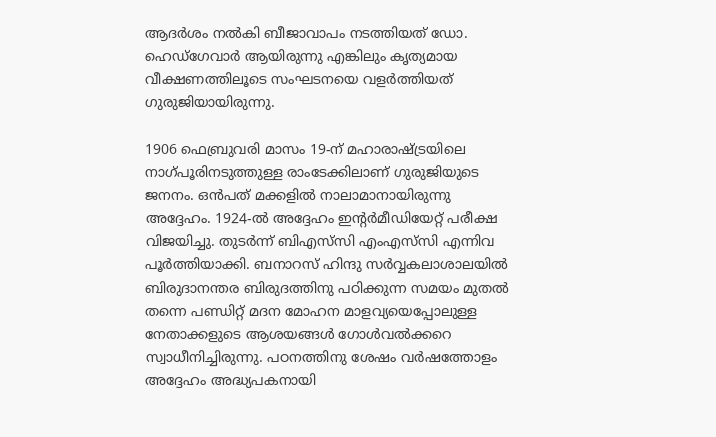ആദർശം നൽകി ബീജാവാപം നടത്തിയത് ഡോ. ഹെഡ്‌ഗേവാർ ആയിരുന്നു എങ്കിലും കൃത്യമായ വീക്ഷണത്തിലൂടെ സംഘടനയെ വളർത്തിയത് ഗുരുജിയായിരുന്നു.

1906 ഫെബ്രുവരി മാസം 19-ന് മഹാരാഷ്‌ട്രയിലെ നാഗ്പൂരിനടുത്തുള്ള രാംടേക്കിലാണ് ഗുരുജിയുടെ ജനനം. ഒൻപത് മക്കളിൽ നാലാമാനായിരുന്നു അദ്ദേഹം. 1924-ൽ അദ്ദേഹം ഇന്റർമീഡിയേറ്റ് പരീക്ഷ വിജയിച്ചു. തുടർന്ന് ബിഎസ്‌സി എംഎസ്‌സി എന്നിവ പൂർത്തിയാക്കി. ബനാറസ് ഹിന്ദു സർവ്വകലാശാലയിൽ ബിരുദാനന്തര ബിരുദത്തിനു പഠിക്കുന്ന സമയം മുതൽ തന്നെ പണ്ഡിറ്റ് മദന മോഹന മാളവ്യയെപ്പോലുള്ള നേതാക്കളുടെ ആശയങ്ങൾ ഗോൾവൽക്കറെ സ്വാധീനിച്ചിരുന്നു. പഠനത്തിനു ശേഷം വർഷത്തോളം അദ്ദേഹം അദ്ധ്യപകനായി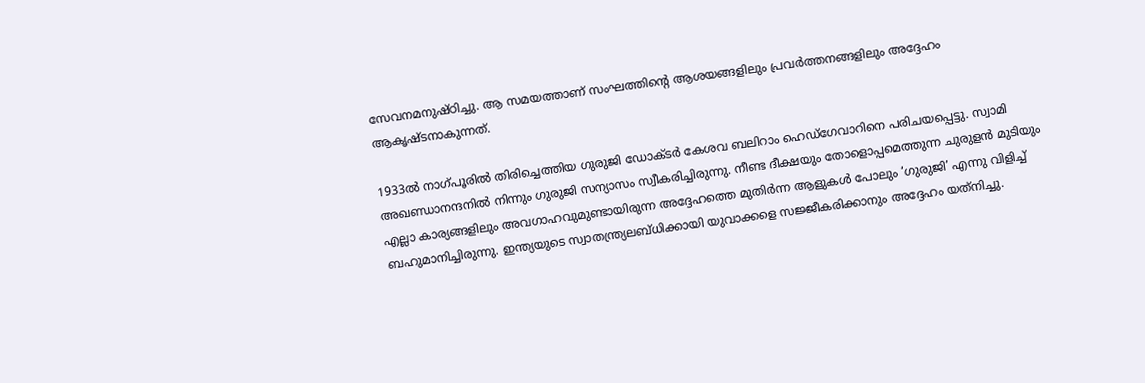സേവനമനുഷ്ഠിച്ചു. ആ സമയത്താണ് സംഘത്തിന്റെ ആശയങ്ങളിലും പ്രവർത്തനങ്ങളിലും അദ്ദേഹം ആകൃഷ്ടനാകുന്നത്.

1933ൽ നാഗ്പൂരിൽ തിരിച്ചെത്തിയ ഗുരുജി ഡോക്ടർ കേശവ ബലിറാം ഹെഡ്‌ഗേവാറിനെ പരിചയപ്പെട്ടു. സ്വാമി അഖണ്ഡാനന്ദനിൽ നിന്നും ഗുരുജി സന്യാസം സ്വീകരിച്ചിരുന്നു. നീണ്ട ദീക്ഷയും തോളൊപ്പമെത്തുന്ന ചുരുളൻ മുടിയും എല്ലാ കാര്യങ്ങളിലും അവഗാഹവുമുണ്ടായിരുന്ന അദ്ദേഹത്തെ മുതിർന്ന ആളുകൾ പോലും ‘ഗുരുജി’ എന്നു വിളിച്ച് ബഹുമാനിച്ചിരുന്നു. ഇന്ത്യയുടെ സ്വാതന്ത്ര്യലബ്ധിക്കായി യുവാക്കളെ സജ്ജീകരിക്കാനും അദ്ദേഹം യത്‌നിച്ചു.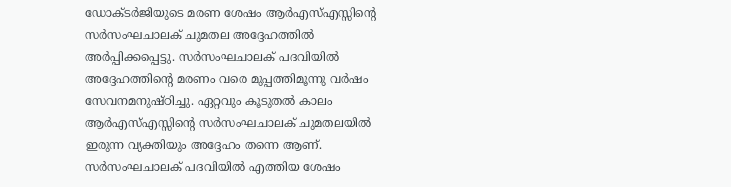ഡോക്ടർജിയുടെ മരണ ശേഷം ആർഎസ്എസ്സിന്റെ സർസംഘചാലക് ചുമതല അദ്ദേഹത്തിൽ അർപ്പിക്കപ്പെട്ടു. സർസംഘചാലക് പദവിയിൽ അദ്ദേഹത്തിന്റെ മരണം വരെ മുപ്പത്തിമൂന്നു വർഷം സേവനമനുഷ്ഠിച്ചു. ഏറ്റവും കൂടുതൽ കാലം ആർഎസ്എസ്സിന്റെ സർസംഘചാലക് ചുമതലയിൽ ഇരുന്ന വ്യക്തിയും അദ്ദേഹം തന്നെ ആണ്. സർസംഘചാലക് പദവിയിൽ എത്തിയ ശേഷം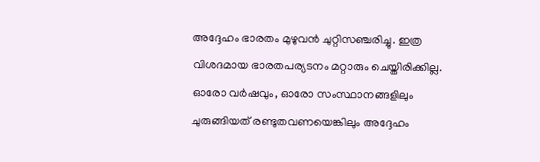അദ്ദേഹം ഭാരതം മുഴുവൻ ചുറ്റിസഞ്ചരിച്ചു. ഇത്ര വിശദമായ ഭാരതപര്യടനം മറ്റാരും ചെയ്തിരിക്കില്ല. ഓരോ വർഷവും, ഓരോ സംസ്ഥാനങ്ങളിലും ചുരുങ്ങിയത് രണ്ടുതവണയെങ്കിലും അദ്ദേഹം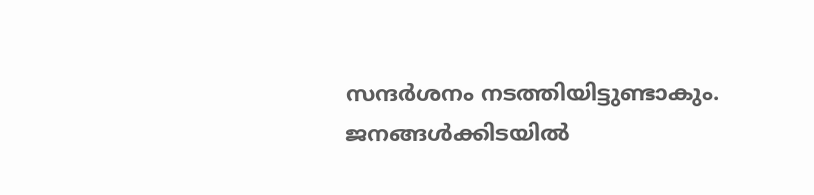സന്ദർശനം നടത്തിയിട്ടുണ്ടാകും. ജനങ്ങൾക്കിടയിൽ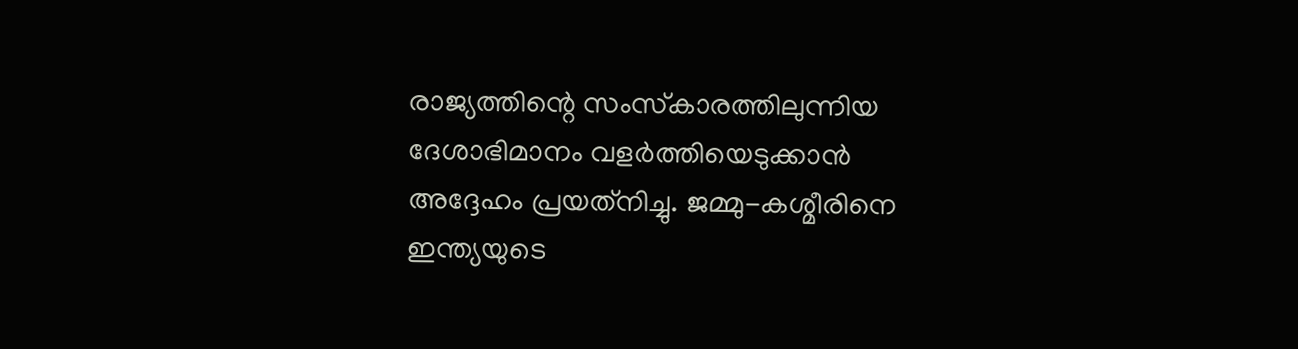രാജ്യത്തിന്റെ സംസ്‌കാരത്തിലുന്നിയ ദേശാഭിമാനം വളർത്തിയെടുക്കാൻ അദ്ദേഹം പ്രയത്‌നിച്ചു. ജമ്മു-കശ്മീരിനെ ഇന്ത്യയുടെ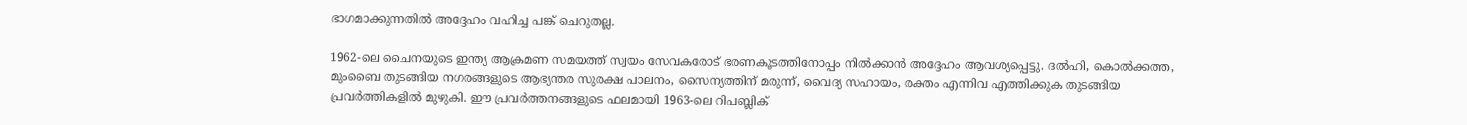ഭാഗമാക്കുന്നതിൽ അദ്ദേഹം വഹിച്ച പങ്ക് ചെറുതല്ല.

1962-ലെ ചൈനയുടെ ഇന്ത്യ ആക്രമണ സമയത്ത് സ്വയം സേവകരോട് ഭരണകൂടത്തിനോപ്പം നിൽക്കാൻ അദ്ദേഹം ആവശ്യപ്പെട്ടു. ദൽഹി, കൊൽക്കത്ത, മുംബൈ തുടങ്ങിയ നഗരങ്ങളുടെ ആഭ്യന്തര സുരക്ഷ പാലനം, സൈന്യത്തിന് മരുന്ന്, വൈദ്യ സഹായം, രക്തം എന്നിവ എത്തിക്കുക തുടങ്ങിയ പ്രവർത്തികളിൽ മുഴുകി. ഈ പ്രവർത്തനങ്ങളുടെ ഫലമായി 1963-ലെ റിപബ്ലിക്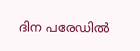ദിന പരേഡിൽ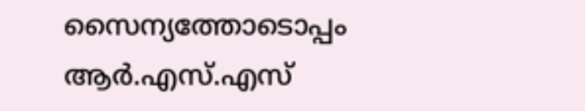സൈന്യത്തോടൊപ്പം ആർ.എസ്.എസ്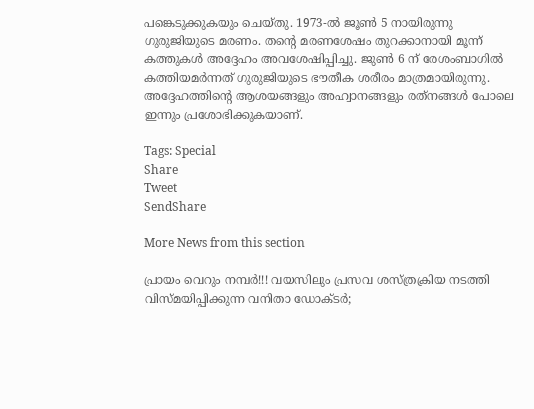പങ്കെടുക്കുകയും ചെയ്തു. 1973-ൽ ജൂൺ 5 നായിരുന്നു ഗുരുജിയുടെ മരണം. തന്റെ മരണശേഷം തുറക്കാനായി മൂന്ന് കത്തുകൾ അദ്ദേഹം അവശേഷിപ്പിച്ചു. ജുൺ 6 ന് രേശംബാഗിൽ കത്തിയമർന്നത് ഗുരുജിയുടെ ഭൗതീക ശരീരം മാത്രമായിരുന്നു. അദ്ദേഹത്തിന്റെ ആശയങ്ങളും അഹ്വാനങ്ങളും രത്‌നങ്ങൾ പോലെ ഇന്നും പ്രശോഭിക്കുകയാണ്.

Tags: Special
Share
Tweet
SendShare

More News from this section

പ്രായം വെറും നമ്പർ!!! വയസിലും പ്രസവ ശസ്ത്രക്രിയ നടത്തി വിസ്മയിപ്പിക്കുന്ന വനിതാ ഡോക്ടർ;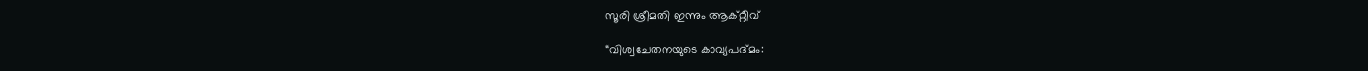സൂരി ശ്രീമതി ഇന്നും ആക്റ്റീവ്

“വിശ്വചേതനയുടെ കാവ്യപദ്മം: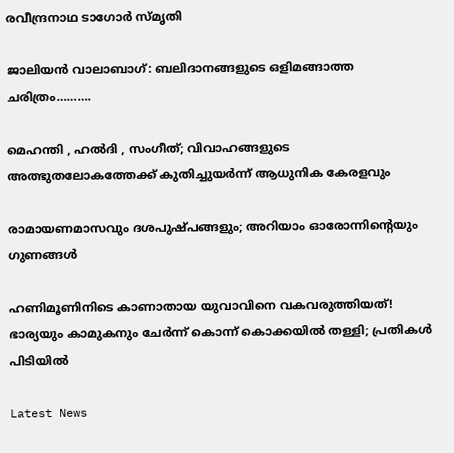രവീന്ദ്രനാഥ ടാഗോർ സ്മൃതി

ജാലിയൻ വാലാബാഗ്: ബലിദാനങ്ങളുടെ ഒളിമങ്ങാത്ത ചരിത്രം……….

മെഹന്തി , ഹൽദി , സംഗീത്; വിവാഹങ്ങളുടെ അത്ഭുതലോകത്തേക്ക് കുതിച്ചുയർന്ന് ആധുനിക കേരളവും

രാമായണമാസവും ദശപുഷ്പങ്ങളും; അറിയാം ഓരോന്നിന്റെയും ഗുണങ്ങൾ

ഹണിമൂണിനിടെ കാണാതായ യുവാവിനെ വകവരുത്തിയത്! ഭാര്യയും കാമുകനും ചേർന്ന് കൊന്ന് കൊക്കയിൽ തള്ളി; പ്രതികൾ പിടിയിൽ

Latest News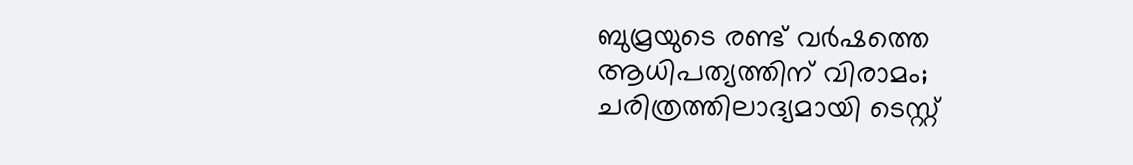ബുമ്രയുടെ രണ്ട് വര്‍ഷത്തെ ആധിപത്യത്തിന് വിരാമം; ചരിത്രത്തിലാദ്യമായി ടെസ്റ്റ്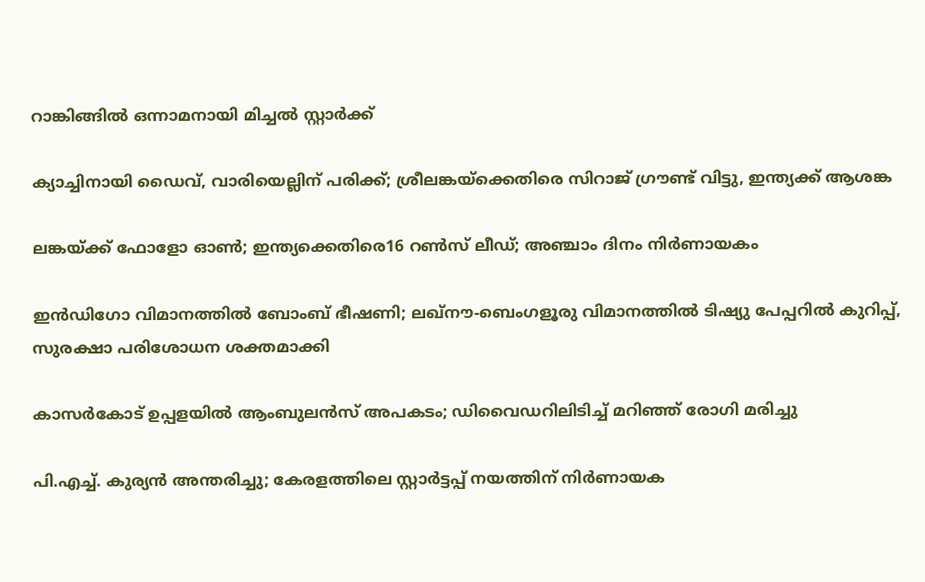റാങ്കിങ്ങില്‍ ഒന്നാമനായി മിച്ചല്‍ സ്റ്റാര്‍ക്ക്

ക്യാച്ചിനായി ഡൈവ്, വാരിയെല്ലിന് പരിക്ക്; ശ്രീലങ്കയ്‌ക്കെതിരെ സിറാജ് ഗ്രൗണ്ട് വിട്ടു, ഇന്ത്യക്ക് ആശങ്ക

ലങ്കയ്‌ക്ക് ഫോളോ ഓണ്‍; ഇന്ത്യക്കെതിരെ16 റണ്‍സ് ലീഡ്; അഞ്ചാം ദിനം നിര്‍ണായകം

ഇന്‍ഡിഗോ വിമാനത്തില്‍ ബോംബ് ഭീഷണി; ലഖ്നൗ-ബെംഗളൂരു വിമാനത്തില്‍ ടിഷ്യു പേപ്പറില്‍ കുറിപ്പ്, സുരക്ഷാ പരിശോധന ശക്തമാക്കി

കാസര്‍കോട് ഉപ്പളയില്‍ ആംബുലന്‍സ് അപകടം; ഡിവൈഡറിലിടിച്ച് മറിഞ്ഞ് രോഗി മരിച്ചു

പി.എച്ച്. കുര്യന്‍ അന്തരിച്ചു; കേരളത്തിലെ സ്റ്റാര്‍ട്ടപ്പ് നയത്തിന് നിര്‍ണായക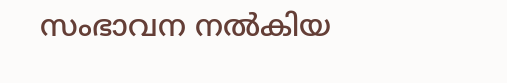സംഭാവന നല്‍കിയ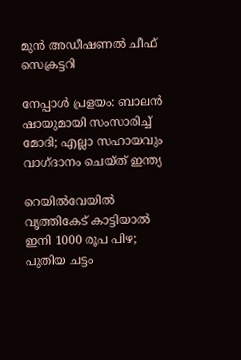മുന്‍ അഡീഷണല്‍ ചീഫ് സെക്രട്ടറി

നേപ്പാള്‍ പ്രളയം: ബാലന്‍ ഷായുമായി സംസാരിച്ച് മോദി; എല്ലാ സഹായവും വാഗ്ദാനം ചെയ്ത് ഇന്ത്യ

റെയില്‍വേയില്‍ വൃത്തികേട് കാട്ടിയാല്‍ ഇനി 1000 രൂപ പിഴ; പുതിയ ചട്ടം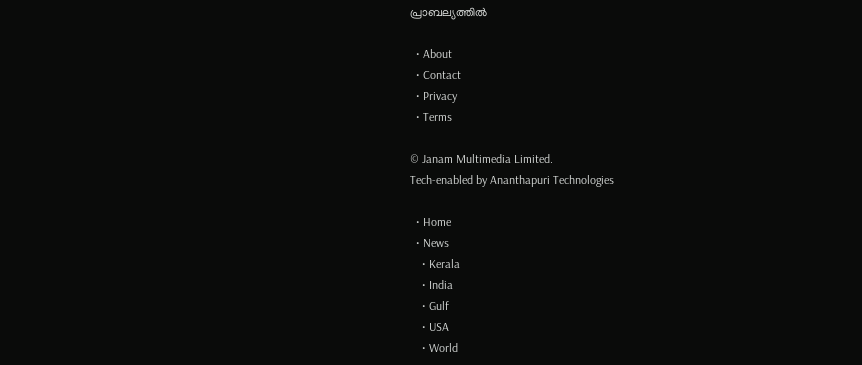പ്രാബല്യത്തില്‍

  • About
  • Contact
  • Privacy
  • Terms

© Janam Multimedia Limited.
Tech-enabled by Ananthapuri Technologies

  • Home
  • News
    • Kerala
    • India
    • Gulf
    • USA
    • World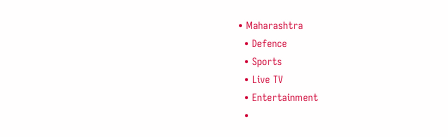• Maharashtra
  • Defence
  • Sports
  • Live TV
  • Entertainment
  •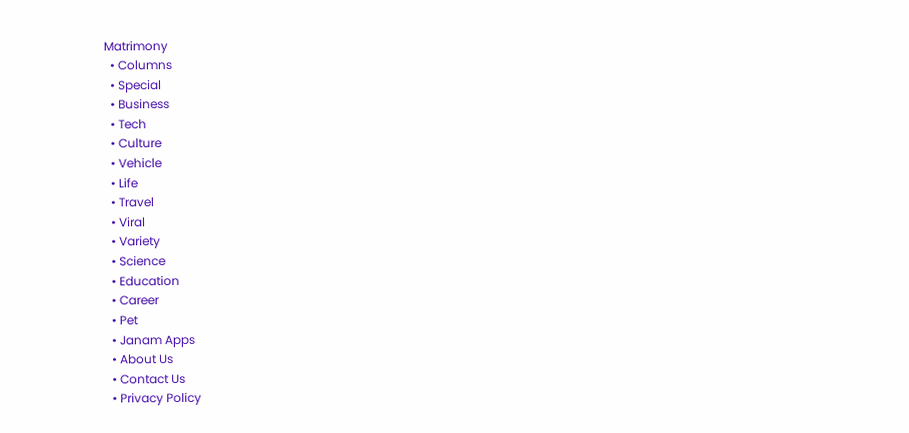Matrimony
  • Columns
  • Special
  • Business
  • Tech
  • Culture
  • Vehicle
  • Life
  • Travel
  • Viral
  • Variety
  • Science
  • Education
  • Career
  • Pet
  • Janam Apps
  • About Us
  • Contact Us
  • Privacy Policy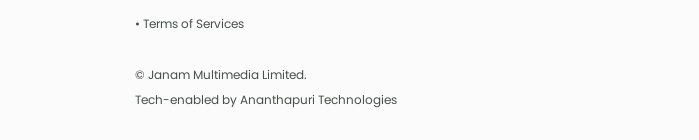• Terms of Services

© Janam Multimedia Limited.
Tech-enabled by Ananthapuri Technologies